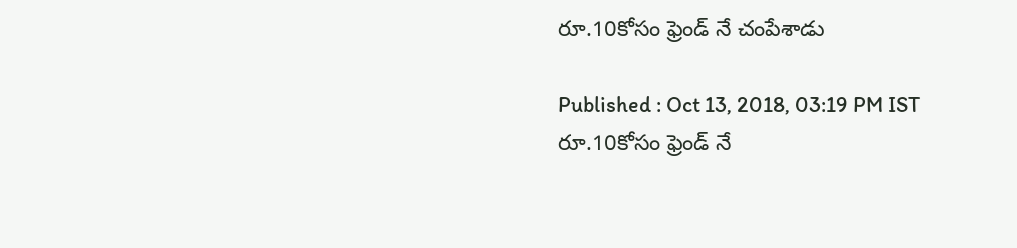రూ.10కోసం ఫ్రెండ్ నే చంపేశాడు

Published : Oct 13, 2018, 03:19 PM IST
రూ.10కోసం ఫ్రెండ్ నే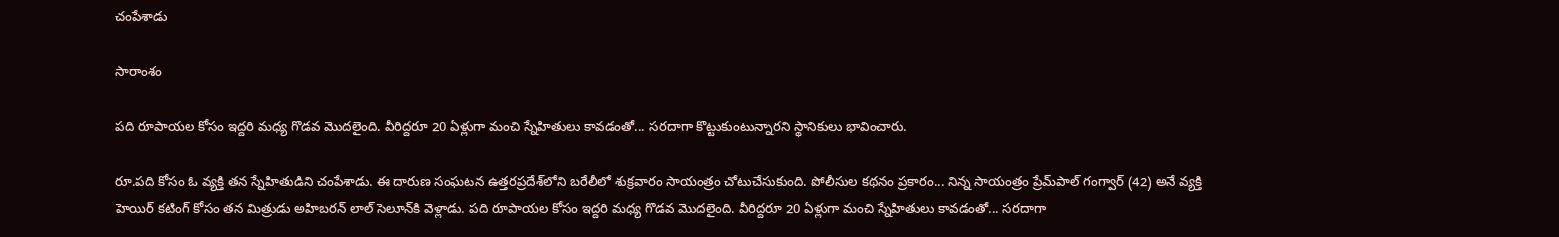చంపేశాడు

సారాంశం

పది రూపాయల కోసం ఇద్దరి మధ్య గొడవ మొదలైంది. వీరిద్దరూ 20 ఏళ్లుగా మంచి స్నేహితులు కావడంతో... సరదాగా కొట్టుకుంటున్నారని స్థానికులు భావించారు.

రూ.పది కోసం ఓ వ్యక్తి తన స్నేహితుడిని చంపేశాడు. ఈ దారుణ సంఘటన ఉత్తరప్రదేశ్‌లోని బరేలీలో శుక్రవారం సాయంత్రం చోటుచేసుకుంది. పోలీసుల కథనం ప్రకారం... నిన్న సాయంత్రం ప్రేమ్‌పాల్ గంగ్వార్ (42) అనే వ్యక్తి హెయిర్ కటింగ్ కోసం తన మిత్రుడు అహిబరన్ లాల్ సెలూన్‌కి వెళ్లాడు. పది రూపాయల కోసం ఇద్దరి మధ్య గొడవ మొదలైంది. వీరిద్దరూ 20 ఏళ్లుగా మంచి స్నేహితులు కావడంతో... సరదాగా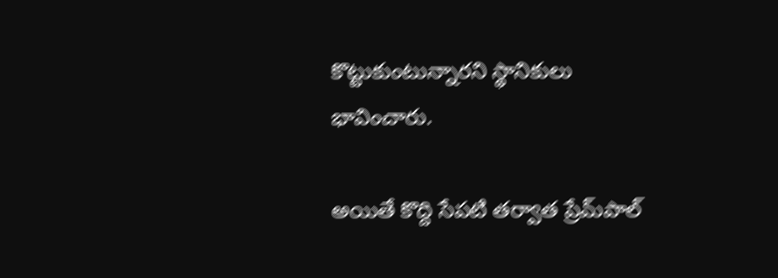కొట్టుకుంటున్నారని స్థానికులు భావించారు.

అయితే కొద్ది సేపటి తర్వాత ప్రేమ్‌పాల్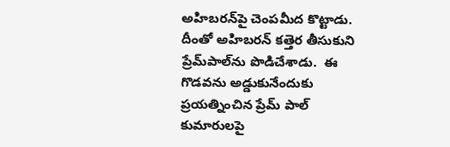అహిబరన్‌పై చెంపమీద కొట్టాడు. దీంతో అహిబరన్ కత్తెర తీసుకుని ప్రేమ్‌పాల్‌ను పొడిచేశాడు.  ఈ గొడవను అడ్డుకునేందుకు ప్రయత్నించిన ప్రేమ్ పాల్ కుమారులపై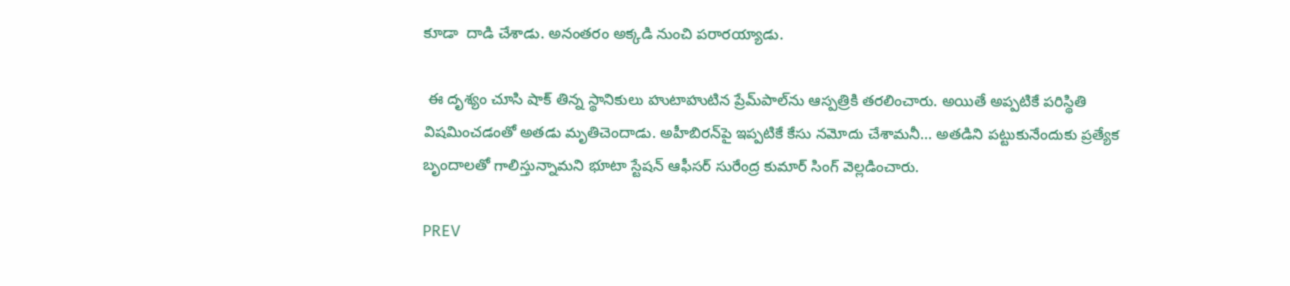కూడా  దాడి చేశాడు. అనంతరం అక్కడి నుంచి పరారయ్యాడు.

 ఈ దృశ్యం చూసి షాక్ తిన్న స్థానికులు హుటాహుటిన ప్రేమ్‌పాల్‌ను ఆస్పత్రికి తరలించారు. అయితే అప్పటికే పరిస్థితి విషమించడంతో అతడు మృతిచెందాడు. అహీబిరన్‌పై ఇప్పటికే కేసు నమోదు చేశామనీ... అతడిని పట్టుకునేందుకు ప్రత్యేక బృందాలతో గాలిస్తున్నామని భూటా స్టేషన్ ఆఫీసర్ సురేంద్ర కుమార్ సింగ్ వెల్లడించారు.

PREV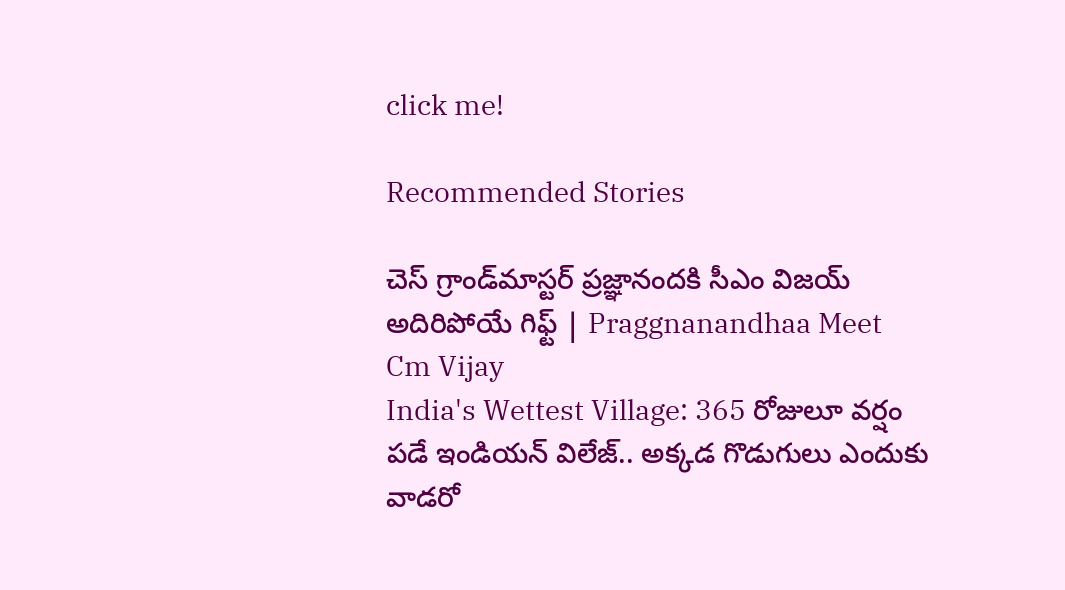click me!

Recommended Stories

చెస్ గ్రాండ్‌మాస్టర్ ప్రజ్ఞానందకి సీఎం విజయ్ అదిరిపోయే గిఫ్ట్ | Praggnanandhaa Meet Cm Vijay
India's Wettest Village: 365 రోజులూ వర్షం పడే ఇండియన్ విలేజ్.. అక్కడ గొడుగులు ఎందుకు వాడరో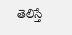తెలిస్తే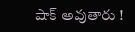షాక్ అవుతారు !